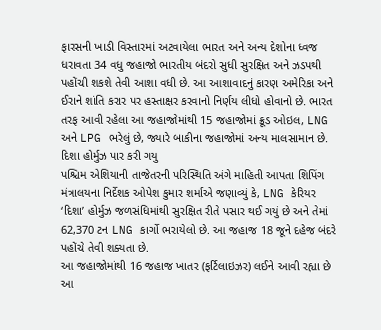ફારસની ખાડી વિસ્તારમાં અટવાયેલા ભારત અને અન્ય દેશોના ધ્વજ ધરાવતા 34 વધુ જહાજો ભારતીય બંદરો સુધી સુરક્ષિત અને ઝડપથી પહોંચી શકશે તેવી આશા વધી છે. આ આશાવાદનું કારણ અમેરિકા અને ઈરાને શાંતિ કરાર પર હસ્તાક્ષર કરવાનો નિર્ણય લીધો હોવાનો છે. ભારત તરફ આવી રહેલા આ જહાજોમાંથી 15 જહાજોમાં ક્રૂડ ઓઇલ, LNG અને LPG ભરેલું છે, જ્યારે બાકીના જહાજોમાં અન્ય માલસામાન છે.
દિશા હોર્મુઝ પાર કરી ગયુ
પશ્ચિમ એશિયાની તાજેતરની પરિસ્થિતિ અંગે માહિતી આપતા શિપિંગ મંત્રાલયના નિર્દેશક ઓપેશ કુમાર શર્માએ જણાવ્યું કે, LNG કેરિયર ‘દિશા’ હોર્મુઝ જળસંધિમાંથી સુરક્ષિત રીતે પસાર થઈ ગયું છે અને તેમાં 62,370 ટન LNG કાર્ગો ભરાયેલો છે. આ જહાજ 18 જૂને દહેજ બંદરે પહોંચે તેવી શક્યતા છે.
આ જહાજોમાંથી 16 જહાજ ખાતર (ફર્ટિલાઇઝર) લઈને આવી રહ્યા છે
આ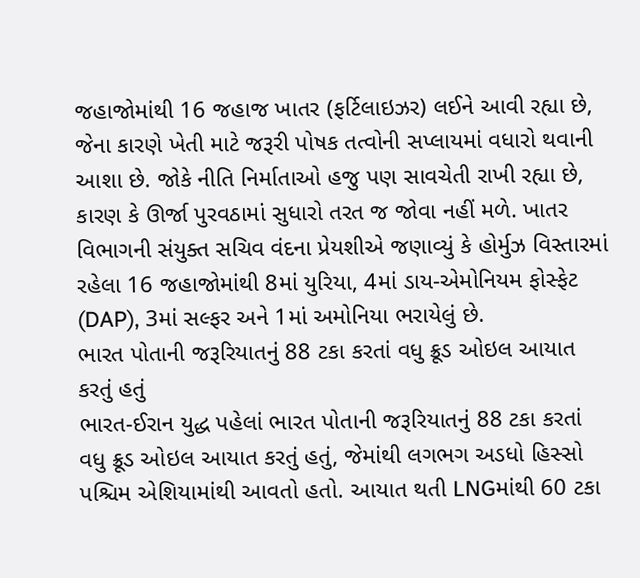જહાજોમાંથી 16 જહાજ ખાતર (ફર્ટિલાઇઝર) લઈને આવી રહ્યા છે, જેના કારણે ખેતી માટે જરૂરી પોષક તત્વોની સપ્લાયમાં વધારો થવાની આશા છે. જોકે નીતિ નિર્માતાઓ હજુ પણ સાવચેતી રાખી રહ્યા છે, કારણ કે ઊર્જા પુરવઠામાં સુધારો તરત જ જોવા નહીં મળે. ખાતર વિભાગની સંયુક્ત સચિવ વંદના પ્રેયશીએ જણાવ્યું કે હોર્મુઝ વિસ્તારમાં રહેલા 16 જહાજોમાંથી 8માં યુરિયા, 4માં ડાય-એમોનિયમ ફોસ્ફેટ (DAP), 3માં સલ્ફર અને 1માં અમોનિયા ભરાયેલું છે.
ભારત પોતાની જરૂરિયાતનું 88 ટકા કરતાં વધુ ક્રૂડ ઓઇલ આયાત કરતું હતું
ભારત-ઈરાન યુદ્ધ પહેલાં ભારત પોતાની જરૂરિયાતનું 88 ટકા કરતાં વધુ ક્રૂડ ઓઇલ આયાત કરતું હતું, જેમાંથી લગભગ અડધો હિસ્સો પશ્ચિમ એશિયામાંથી આવતો હતો. આયાત થતી LNGમાંથી 60 ટકા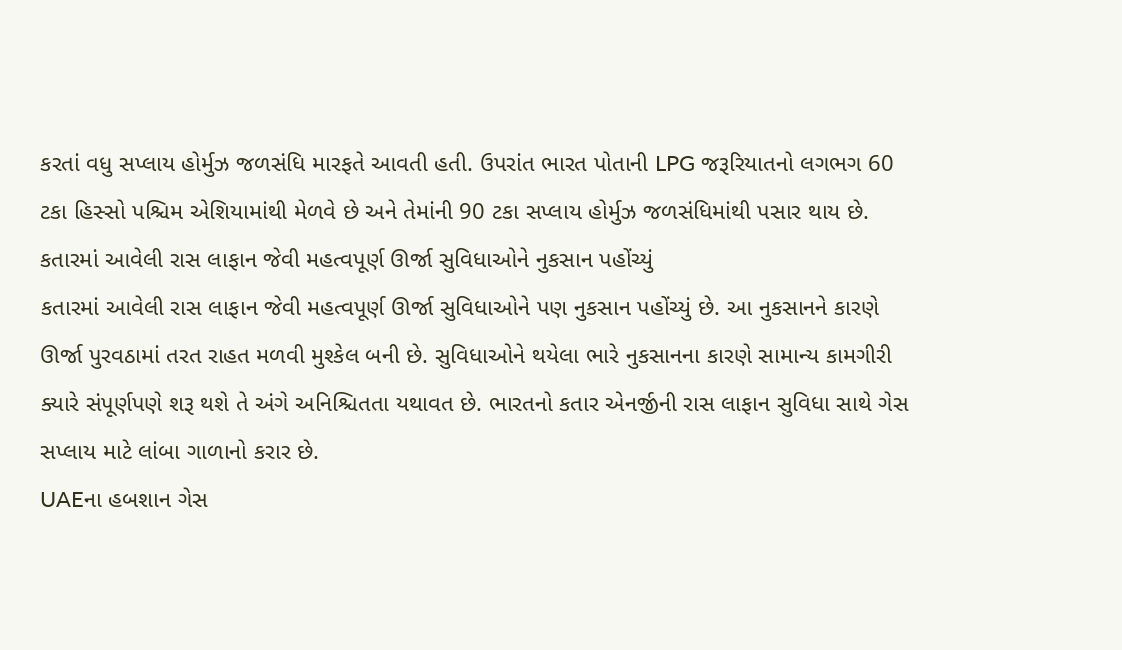કરતાં વધુ સપ્લાય હોર્મુઝ જળસંધિ મારફતે આવતી હતી. ઉપરાંત ભારત પોતાની LPG જરૂરિયાતનો લગભગ 60 ટકા હિસ્સો પશ્ચિમ એશિયામાંથી મેળવે છે અને તેમાંની 90 ટકા સપ્લાય હોર્મુઝ જળસંધિમાંથી પસાર થાય છે.
કતારમાં આવેલી રાસ લાફાન જેવી મહત્વપૂર્ણ ઊર્જા સુવિધાઓને નુકસાન પહોંચ્યું
કતારમાં આવેલી રાસ લાફાન જેવી મહત્વપૂર્ણ ઊર્જા સુવિધાઓને પણ નુકસાન પહોંચ્યું છે. આ નુકસાનને કારણે ઊર્જા પુરવઠામાં તરત રાહત મળવી મુશ્કેલ બની છે. સુવિધાઓને થયેલા ભારે નુકસાનના કારણે સામાન્ય કામગીરી ક્યારે સંપૂર્ણપણે શરૂ થશે તે અંગે અનિશ્ચિતતા યથાવત છે. ભારતનો કતાર એનર્જીની રાસ લાફાન સુવિધા સાથે ગેસ સપ્લાય માટે લાંબા ગાળાનો કરાર છે.
UAEના હબશાન ગેસ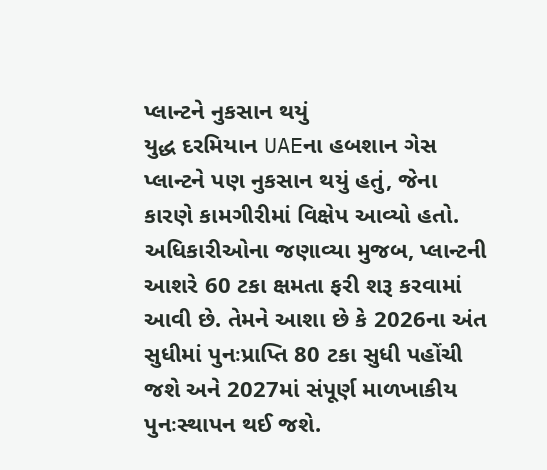પ્લાન્ટને નુકસાન થયું
યુદ્ધ દરમિયાન UAEના હબશાન ગેસ પ્લાન્ટને પણ નુકસાન થયું હતું, જેના કારણે કામગીરીમાં વિક્ષેપ આવ્યો હતો. અધિકારીઓના જણાવ્યા મુજબ, પ્લાન્ટની આશરે 60 ટકા ક્ષમતા ફરી શરૂ કરવામાં આવી છે. તેમને આશા છે કે 2026ના અંત સુધીમાં પુનઃપ્રાપ્તિ 80 ટકા સુધી પહોંચી જશે અને 2027માં સંપૂર્ણ માળખાકીય પુનઃસ્થાપન થઈ જશે.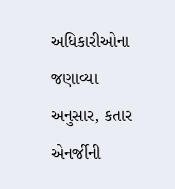અધિકારીઓના જણાવ્યા અનુસાર, કતાર એનર્જીની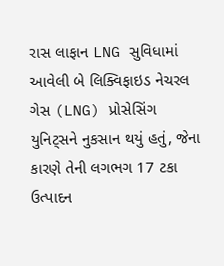રાસ લાફાન LNG સુવિધામાં આવેલી બે લિક્વિફાઇડ નેચરલ ગેસ (LNG) પ્રોસેસિંગ યુનિટ્સને નુકસાન થયું હતું, જેના કારણે તેની લગભગ 17 ટકા ઉત્પાદન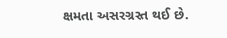ક્ષમતા અસરગ્રસ્ત થઈ છે.